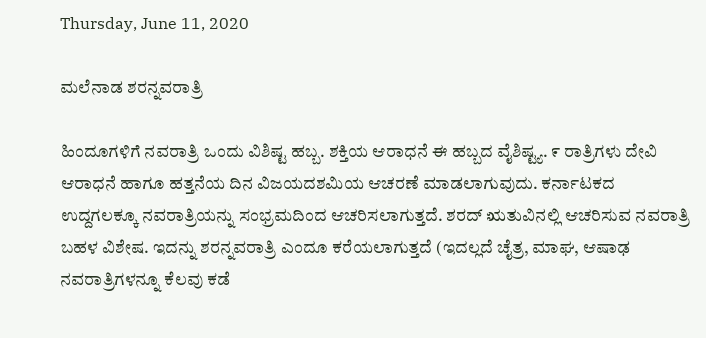Thursday, June 11, 2020

ಮಲೆನಾಡ ಶರನ್ನವರಾತ್ರಿ

ಹಿಂದೂಗಳಿಗೆ ನವರಾತ್ರಿ ಒಂದು ವಿಶಿಷ್ಟ ಹಬ್ಬ. ಶಕ್ತಿಯ ಆರಾಧನೆ ಈ ಹಬ್ಬದ ವೈಶಿಷ್ಟ್ಯ. ೯ ರಾತ್ರಿಗಳು ದೇವಿ ಆರಾಧನೆ ಹಾಗೂ ಹತ್ತನೆಯ ದಿನ ವಿಜಯದಶಮಿಯ ಆಚರಣೆ ಮಾಡಲಾಗುವುದು. ಕರ್ನಾಟಕದ ಉದ್ದಗಲಕ್ಕೂ ನವರಾತ್ರಿಯನ್ನು ಸಂಭ್ರಮದಿಂದ ಆಚರಿಸಲಾಗುತ್ತದೆ. ಶರದ್ ಋತುವಿನಲ್ಲಿ ಆಚರಿಸುವ ನವರಾತ್ರಿ ಬಹಳ ವಿಶೇಷ. ಇದನ್ನು ಶರನ್ನವರಾತ್ರಿ ಎಂದೂ ಕರೆಯಲಾಗುತ್ತದೆ (ಇದಲ್ಲದೆ ಚೈತ್ರ, ಮಾಘ, ಆಷಾಢ ನವರಾತ್ರಿಗಳನ್ನೂ ಕೆಲವು ಕಡೆ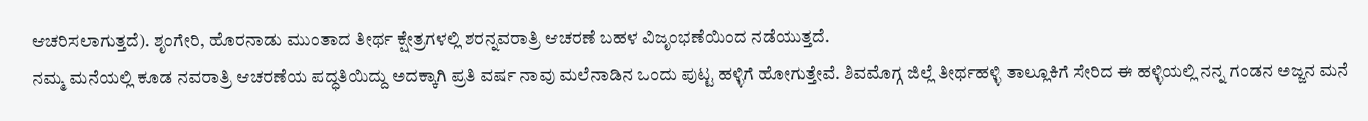ಆಚರಿಸಲಾಗುತ್ತದೆ). ಶೃಂಗೇರಿ, ಹೊರನಾಡು ಮುಂತಾದ ತೀರ್ಥ ಕ್ಷೇತ್ರಗಳಲ್ಲಿ ಶರನ್ನವರಾತ್ರಿ ಆಚರಣೆ ಬಹಳ ವಿಜೃಂಭಣೆಯಿಂದ ನಡೆಯುತ್ತದೆ.
ನಮ್ಮ ಮನೆಯಲ್ಲಿ ಕೂಡ ನವರಾತ್ರಿ ಆಚರಣೆಯ ಪದ್ಧತಿಯಿದ್ದು ಅದಕ್ಕಾಗಿ ಪ್ರತಿ ವರ್ಷ ನಾವು ಮಲೆನಾಡಿನ ಒಂದು ಪುಟ್ಟ ಹಳ್ಳಿಗೆ ಹೋಗುತ್ತೇವೆ. ಶಿವಮೊಗ್ಗ ಜಿಲ್ಲೆ ತೀರ್ಥಹಳ್ಳಿ ತಾಲ್ಲೂಕಿಗೆ ಸೇರಿದ ಈ ಹಳ್ಳಿಯಲ್ಲಿ ನನ್ನ ಗಂಡನ ಅಜ್ಜನ ಮನೆ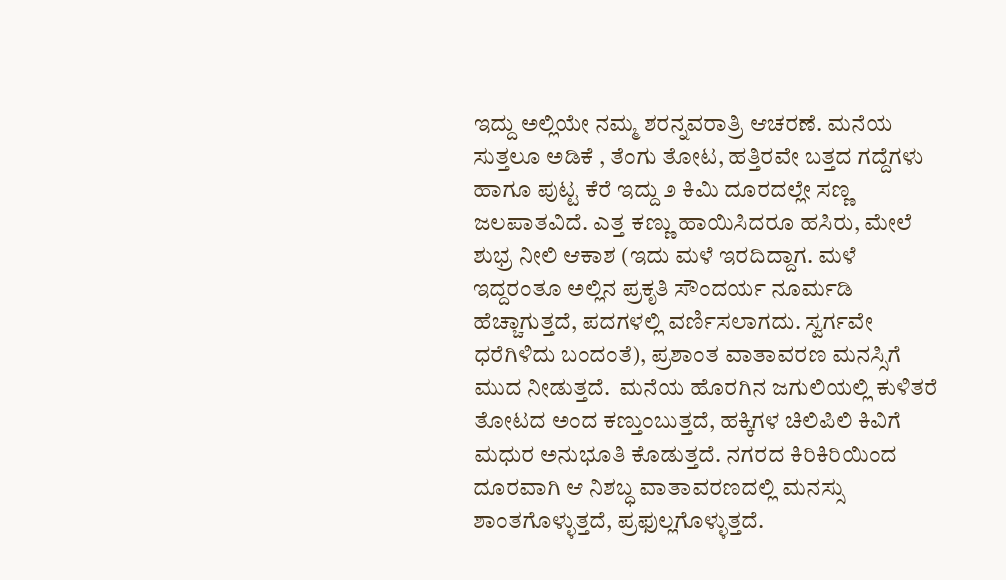ಇದ್ದು ಅಲ್ಲಿಯೇ ನಮ್ಮ ಶರನ್ನವರಾತ್ರಿ ಆಚರಣೆ. ಮನೆಯ ಸುತ್ತಲೂ ಅಡಿಕೆ , ತೆಂಗು ತೋಟ, ಹತ್ತಿರವೇ ಬತ್ತದ ಗದ್ದೆಗಳು ಹಾಗೂ ಪುಟ್ಟ ಕೆರೆ ಇದ್ದು ೨ ಕಿಮಿ ದೂರದಲ್ಲೇ ಸಣ್ಣ ಜಲಪಾತವಿದೆ. ಎತ್ತ ಕಣ್ಣು ಹಾಯಿಸಿದರೂ ಹಸಿರು, ಮೇಲೆ ಶುಭ್ರ ನೀಲಿ ಆಕಾಶ (ಇದು ಮಳೆ ಇರದಿದ್ದಾಗ. ಮಳೆ ಇದ್ದರಂತೂ ಅಲ್ಲಿನ ಪ್ರಕೃತಿ ಸೌಂದರ್ಯ ನೂರ್ಮಡಿ ಹೆಚ್ಚಾಗುತ್ತದೆ, ಪದಗಳಲ್ಲಿ ವರ್ಣಿಸಲಾಗದು. ಸ್ವರ್ಗವೇ ಧರೆಗಿಳಿದು ಬಂದಂತೆ), ಪ್ರಶಾಂತ ವಾತಾವರಣ ಮನಸ್ಸಿಗೆ ಮುದ ನೀಡುತ್ತದೆ.  ಮನೆಯ ಹೊರಗಿನ ಜಗುಲಿಯಲ್ಲಿ ಕುಳಿತರೆ ತೋಟದ ಅಂದ ಕಣ್ತುಂಬುತ್ತದೆ, ಹಕ್ಕಿಗಳ ಚಿಲಿಪಿಲಿ ಕಿವಿಗೆ ಮಧುರ ಅನುಭೂತಿ ಕೊಡುತ್ತದೆ. ನಗರದ ಕಿರಿಕಿರಿಯಿಂದ ದೂರವಾಗಿ ಆ ನಿಶಬ್ಧ ವಾತಾವರಣದಲ್ಲಿ ಮನಸ್ಸು ಶಾಂತಗೊಳ್ಳುತ್ತದೆ, ಪ್ರಫುಲ್ಲಗೊಳ್ಳುತ್ತದೆ.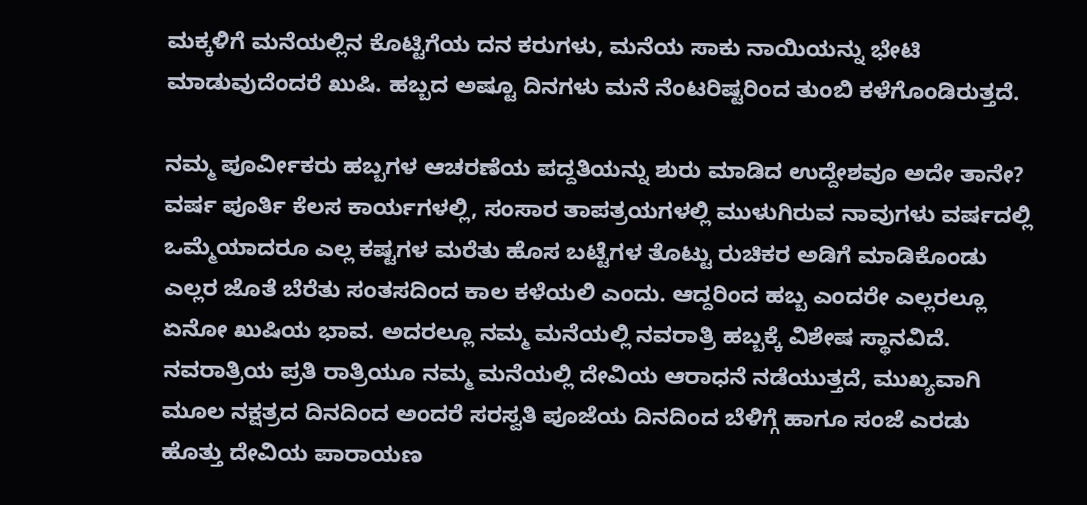ಮಕ್ಕಳಿಗೆ ಮನೆಯಲ್ಲಿನ ಕೊಟ್ಟಿಗೆಯ ದನ ಕರುಗಳು, ಮನೆಯ ಸಾಕು ನಾಯಿಯನ್ನು ಭೇಟಿ ಮಾಡುವುದೆಂದರೆ ಖುಷಿ. ಹಬ್ಬದ ಅಷ್ಟೂ ದಿನಗಳು ಮನೆ ನೆಂಟರಿಷ್ಟರಿಂದ ತುಂಬಿ ಕಳೆಗೊಂಡಿರುತ್ತದೆ.

ನಮ್ಮ ಪೂರ್ವೀಕರು ಹಬ್ಬಗಳ ಆಚರಣೆಯ ಪದ್ದತಿಯನ್ನು ಶುರು ಮಾಡಿದ ಉದ್ದೇಶವೂ ಅದೇ ತಾನೇ? ವರ್ಷ ಪೂರ್ತಿ ಕೆಲಸ ಕಾರ್ಯಗಳಲ್ಲಿ, ಸಂಸಾರ ತಾಪತ್ರಯಗಳಲ್ಲಿ ಮುಳುಗಿರುವ ನಾವುಗಳು ವರ್ಷದಲ್ಲಿ ಒಮ್ಮೆಯಾದರೂ ಎಲ್ಲ ಕಷ್ಟಗಳ ಮರೆತು ಹೊಸ ಬಟ್ಟೆಗಳ ತೊಟ್ಟು ರುಚಿಕರ ಅಡಿಗೆ ಮಾಡಿಕೊಂಡು ಎಲ್ಲರ ಜೊತೆ ಬೆರೆತು ಸಂತಸದಿಂದ ಕಾಲ ಕಳೆಯಲಿ ಎಂದು. ಆದ್ದರಿಂದ ಹಬ್ಬ ಎಂದರೇ ಎಲ್ಲರಲ್ಲೂ ಏನೋ ಖುಷಿಯ ಭಾವ. ಅದರಲ್ಲೂ ನಮ್ಮ ಮನೆಯಲ್ಲಿ ನವರಾತ್ರಿ ಹಬ್ಬಕ್ಕೆ ವಿಶೇಷ ಸ್ಥಾನವಿದೆ. ನವರಾತ್ರಿಯ ಪ್ರತಿ ರಾತ್ರಿಯೂ ನಮ್ಮ ಮನೆಯಲ್ಲಿ ದೇವಿಯ ಆರಾಧನೆ ನಡೆಯುತ್ತದೆ, ಮುಖ್ಯವಾಗಿ ಮೂಲ ನಕ್ಷತ್ರದ ದಿನದಿಂದ ಅಂದರೆ ಸರಸ್ವತಿ ಪೂಜೆಯ ದಿನದಿಂದ ಬೆಳಿಗ್ಗೆ ಹಾಗೂ ಸಂಜೆ ಎರಡು ಹೊತ್ತು ದೇವಿಯ ಪಾರಾಯಣ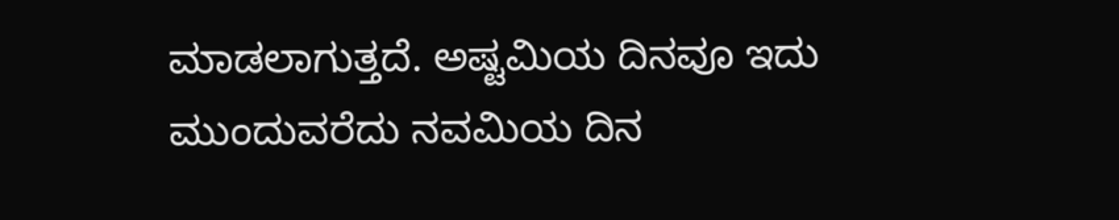ಮಾಡಲಾಗುತ್ತದೆ. ಅಷ್ಟಮಿಯ ದಿನವೂ ಇದು ಮುಂದುವರೆದು ನವಮಿಯ ದಿನ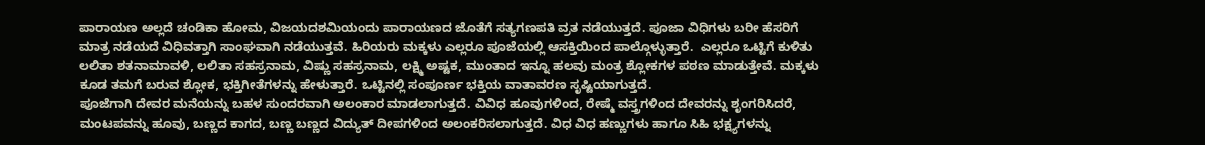ಪಾರಾಯಣ ಅಲ್ಲದೆ ಚಂಡಿಕಾ ಹೋಮ, ವಿಜಯದಶಮಿಯಂದು ಪಾರಾಯಣದ ಜೊತೆಗೆ ಸತ್ಯಗಣಪತಿ ವ್ರತ ನಡೆಯುತ್ತದೆ. ಪೂಜಾ ವಿಧಿಗಳು ಬರೀ ಹೆಸರಿಗೆ ಮಾತ್ರ ನಡೆಯದೆ ವಿಧಿವತ್ತಾಗಿ ಸಾಂಘವಾಗಿ ನಡೆಯುತ್ತವೆ. ಹಿರಿಯರು ಮಕ್ಕಳು ಎಲ್ಲರೂ ಪೂಜೆಯಲ್ಲಿ ಆಸಕ್ತಿಯಿಂದ ಪಾಲ್ಗೊಳ್ಳುತ್ತಾರೆ.  ಎಲ್ಲರೂ ಒಟ್ಟಿಗೆ ಕುಳಿತು ಲಲಿತಾ ಶತನಾಮಾವಳಿ, ಲಲಿತಾ ಸಹಸ್ರನಾಮ, ವಿಷ್ಣು ಸಹಸ್ರನಾಮ, ಲಕ್ಷ್ಮಿ ಅಷ್ಟಕ, ಮುಂತಾದ ಇನ್ನೂ ಹಲವು ಮಂತ್ರ ಶ್ಲೋಕಗಳ ಪಠಣ ಮಾಡುತ್ತೇವೆ. ಮಕ್ಕಳು ಕೂಡ ತಮಗೆ ಬರುವ ಶ್ಲೋಕ, ಭಕ್ತಿಗೀತೆಗಳನ್ನು ಹೇಳುತ್ತಾರೆ. ಒಟ್ಟಿನಲ್ಲಿ ಸಂಪೂರ್ಣ ಭಕ್ತಿಯ ವಾತಾವರಣ ಸೃಷ್ಟಿಯಾಗುತ್ತದೆ.
ಪೂಜೆಗಾಗಿ ದೇವರ ಮನೆಯನ್ನು ಬಹಳ ಸುಂದರವಾಗಿ ಅಲಂಕಾರ ಮಾಡಲಾಗುತ್ತದೆ. ವಿವಿಧ ಹೂವುಗಳಿಂದ, ರೇಷ್ಮೆ ವಸ್ತ್ರಗಳಿಂದ ದೇವರನ್ನು ಶೃಂಗರಿಸಿದರೆ, ಮಂಟಪವನ್ನು ಹೂವು, ಬಣ್ಣದ ಕಾಗದ, ಬಣ್ಣ ಬಣ್ಣದ ವಿದ್ಯುತ್ ದೀಪಗಳಿಂದ ಅಲಂಕರಿಸಲಾಗುತ್ತದೆ. ವಿಧ ವಿಧ ಹಣ್ಣುಗಳು ಹಾಗೂ ಸಿಹಿ ಭಕ್ಷ್ಯಗಳನ್ನು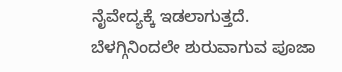ನೈವೇದ್ಯಕ್ಕೆ ಇಡಲಾಗುತ್ತದೆ.
ಬೆಳಗ್ಗಿನಿಂದಲೇ ಶುರುವಾಗುವ ಪೂಜಾ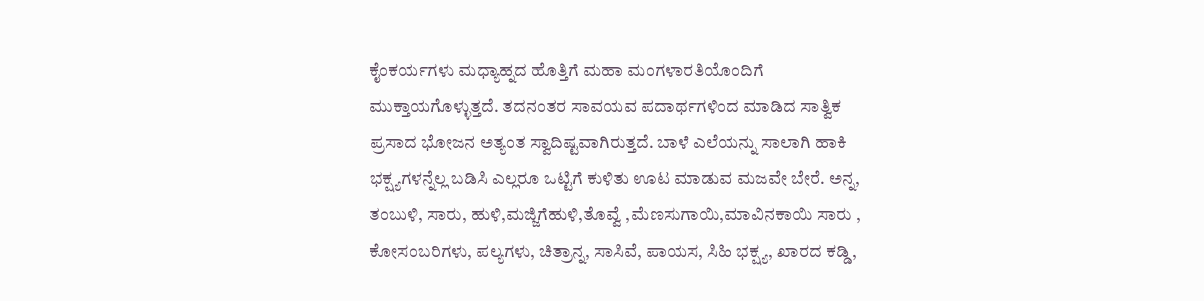ಕೈಂಕರ್ಯಗಳು ಮಧ್ಯಾಹ್ನದ ಹೊತ್ತಿಗೆ ಮಹಾ ಮಂಗಳಾರತಿಯೊಂದಿಗೆ ಮುಕ್ತಾಯಗೊಳ್ಳುತ್ತದೆ. ತದನಂತರ ಸಾವಯವ ಪದಾರ್ಥಗಳಿಂದ ಮಾಡಿದ ಸಾತ್ವಿಕ ಪ್ರಸಾದ ಭೋಜನ ಅತ್ಯಂತ ಸ್ವಾದಿಷ್ಟವಾಗಿರುತ್ತದೆ. ಬಾಳೆ ಎಲೆಯನ್ನು ಸಾಲಾಗಿ ಹಾಕಿ ಭಕ್ಷ್ಯಗಳನ್ನೆಲ್ಲ ಬಡಿಸಿ ಎಲ್ಲರೂ ಒಟ್ಟಿಗೆ ಕುಳಿತು ಊಟ ಮಾಡುವ ಮಜವೇ ಬೇರೆ. ಅನ್ನ, ತಂಬುಳಿ, ಸಾರು, ಹುಳಿ,ಮಜ್ಜಿಗೆಹುಳಿ,ತೊವ್ವೆ ,ಮೆಣಸುಗಾಯಿ,ಮಾವಿನಕಾಯಿ ಸಾರು , ಕೋಸಂಬರಿಗಳು, ಪಲ್ಯಗಳು, ಚಿತ್ರಾನ್ನ, ಸಾಸಿವೆ, ಪಾಯಸ, ಸಿಹಿ ಭಕ್ಷ್ಯ, ಖಾರದ ಕಡ್ಡಿ,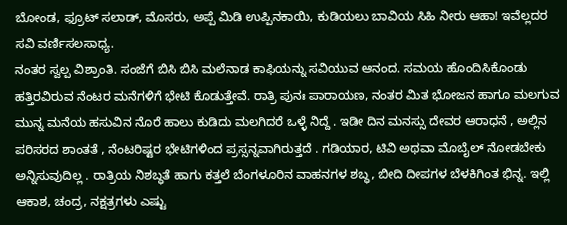ಬೋಂಡ, ಫ್ರೂಟ್ ಸಲಾಡ್, ಮೊಸರು, ಅಪ್ಪೆ ಮಿಡಿ ಉಪ್ಪಿನಕಾಯಿ, ಕುಡಿಯಲು ಬಾವಿಯ ಸಿಹಿ ನೀರು ಆಹಾ! ಇವೆಲ್ಲದರ ಸವಿ ವರ್ಣಿಸಲಸಾಧ್ಯ.
ನಂತರ ಸ್ವಲ್ಪ ವಿಶ್ರಾಂತಿ. ಸಂಜೆಗೆ ಬಿಸಿ ಬಿಸಿ ಮಲೆನಾಡ ಕಾಫಿಯನ್ನು ಸವಿಯುವ ಆನಂದ. ಸಮಯ ಹೊಂದಿಸಿಕೊಂಡು ಹತ್ತಿರವಿರುವ ನೆಂಟರ ಮನೆಗಳಿಗೆ ಭೇಟಿ ಕೊಡುತ್ತೇವೆ. ರಾತ್ರಿ ಪುನಃ ಪಾರಾಯಣ, ನಂತರ ಮಿತ ಭೋಜನ ಹಾಗೂ ಮಲಗುವ ಮುನ್ನ ಮನೆಯ ಹಸುವಿನ ನೊರೆ ಹಾಲು ಕುಡಿದು ಮಲಗಿದರೆ ಒಳ್ಳೆ ನಿದ್ದೆ . ಇಡೀ ದಿನ ಮನಸ್ಸು ದೇವರ ಆರಾಧನೆ , ಅಲ್ಲಿನ ಪರಿಸರದ ಶಾಂತತೆ , ನೆಂಟರಿಷ್ಟರ ಭೇಟಿಗಳಿಂದ ಪ್ರಸ್ಸನ್ನವಾಗಿರುತ್ತದೆ . ಗಡಿಯಾರ, ಟಿವಿ ಅಥವಾ ಮೊಬೈಲ್ ನೋಡಬೇಕು ಅನ್ನಿಸುವುದಿಲ್ಲ . ರಾತ್ರಿಯ ನಿಶಬ್ಧತೆ ಹಾಗು ಕತ್ತಲೆ ಬೆಂಗಳೂರಿನ ವಾಹನಗಳ ಶಬ್ಧ, ಬೀದಿ ದೀಪಗಳ ಬೆಳಕಿಗಿಂತ ಭಿನ್ನ. ಇಲ್ಲಿ ಆಕಾಶ, ಚಂದ್ರ, ನಕ್ಷತ್ರಗಳು ಎಷ್ಟು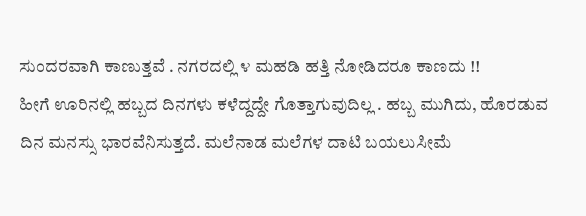ಸುಂದರವಾಗಿ ಕಾಣುತ್ತವೆ . ನಗರದಲ್ಲಿ ೪ ಮಹಡಿ ಹತ್ತಿ ನೋಡಿದರೂ ಕಾಣದು !!
ಹೀಗೆ ಊರಿನಲ್ಲಿ ಹಬ್ಬದ ದಿನಗಳು ಕಳೆದ್ದದ್ದೇ ಗೊತ್ತಾಗುವುದಿಲ್ಲ . ಹಬ್ಬ ಮುಗಿದು, ಹೊರಡುವ ದಿನ ಮನಸ್ಸು ಭಾರವೆನಿಸುತ್ತದೆ. ಮಲೆನಾಡ ಮಲೆಗಳ ದಾಟಿ ಬಯಲುಸೀಮೆ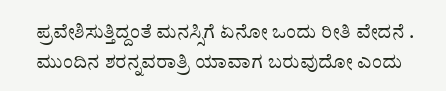ಪ್ರವೇಶಿಸುತ್ತಿದ್ದಂತೆ ಮನಸ್ಸಿಗೆ ಏನೋ ಒಂದು ರೀತಿ ವೇದನೆ . ಮುಂದಿನ ಶರನ್ನವರಾತ್ರಿ ಯಾವಾಗ ಬರುವುದೋ ಎಂದು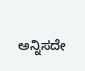ಅನ್ನಿಸದೇ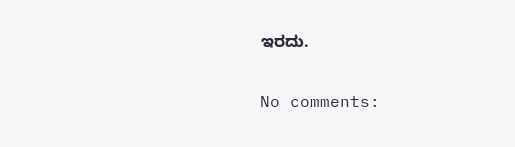ಇರದು.

No comments: